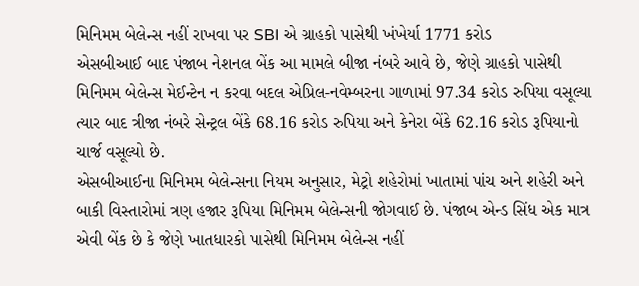મિનિમમ બેલેન્સ નહીં રાખવા પર SBI એ ગ્રાહકો પાસેથી ખંખેર્યા 1771 કરોડ
એસબીઆઈ બાદ પંજાબ નેશનલ બેંક આ મામલે બીજા નંબરે આવે છે, જેણે ગ્રાહકો પાસેથી મિનિમમ બેલેન્સ મેઈન્ટેન ન કરવા બદલ એપ્રિલ-નવેમ્બરના ગાળામાં 97.34 કરોડ રુપિયા વસૂલ્યા ત્યાર બાદ ત્રીજા નંબરે સેન્ટ્રલ બેંકે 68.16 કરોડ રુપિયા અને કેનેરા બેંકે 62.16 કરોડ રૂપિયાનો ચાર્જ વસૂલ્યો છે.
એસબીઆઈના મિનિમમ બેલેન્સના નિયમ અનુસાર, મેટ્રો શહેરોમાં ખાતામાં પાંચ અને શહેરી અને બાકી વિસ્તારોમાં ત્રણ હજાર રૂપિયા મિનિમમ બેલેન્સની જોગવાઈ છે. પંજાબ એન્ડ સિંધ એક માત્ર એવી બેંક છે કે જેણે ખાતધારકો પાસેથી મિનિમમ બેલેન્સ નહીં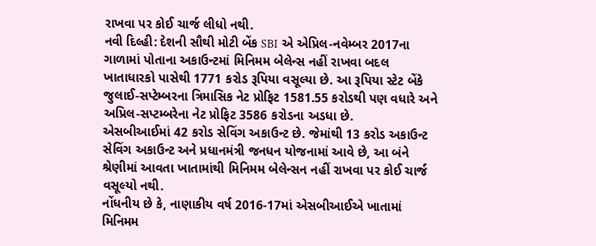રાખવા પર કોઈ ચાર્જ લીધો નથી.
નવી દિલ્હી: દેશની સૌથી મોટી બેંક SBI એ એપ્રિલ-નવેમ્બર 2017ના ગાળામાં પોતાના અકાઉન્ટમાં મિનિમમ બેલેન્સ નહીં રાખવા બદલ ખાતાધારકો પાસેથી 1771 કરોડ રૂપિયા વસૂલ્યા છે. આ રૂપિયા સ્ટેટ બેંકે જુલાઈ-સપ્ટેમ્બરના ત્રિમાસિક નેટ પ્રોફિટ 1581.55 કરોડથી પણ વધારે અને અપ્રિલ-સપ્ટમ્બરેના નેટ પ્રોફિટ 3586 કરોડના અડધા છે.
એસબીઆઈમાં 42 કરોડ સેવિંગ અકાઉન્ટ છે. જેમાંથી 13 કરોડ અકાઉન્ટ સેવિંગ અકાઉન્ટ અને પ્રધાનમંત્રી જનધન યોજનામાં આવે છે, આ બંને શ્રેણીમાં આવતા ખાતામાંથી મિનિમમ બેલેન્સન નહીં રાખવા પર કોઈ ચાર્જ વસૂલ્યો નથી.
નોંધનીય છે કે, નાણાકીય વર્ષ 2016-17માં એસબીઆઈએ ખાતામાં મિનિમમ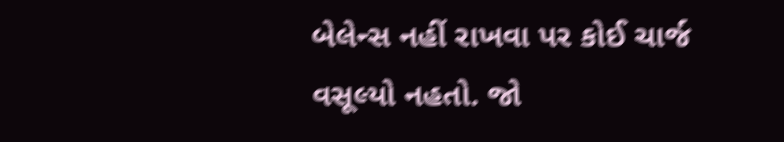બેલેન્સ નહીં રાખવા પર કોઈ ચાર્જ વસૂલ્યો નહતો. જો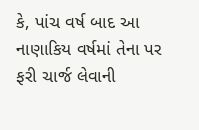કે, પાંચ વર્ષ બાદ આ નાણાકિય વર્ષમાં તેના પર ફરી ચાર્જ લેવાની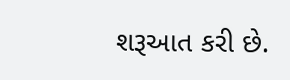શરૂઆત કરી છે.